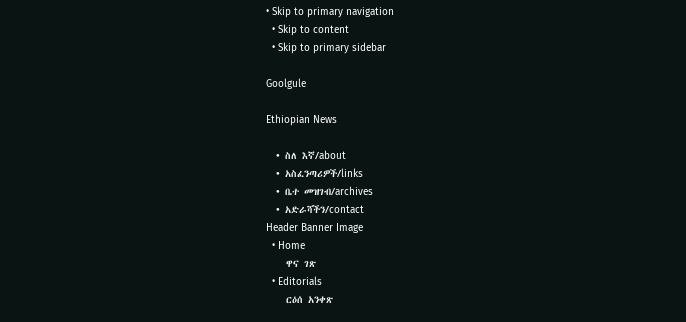• Skip to primary navigation
  • Skip to content
  • Skip to primary sidebar

Goolgule

Ethiopian News

  • ስለ እኛ/about
  • አስፈንጣሪዎች/links
  • ቤተ መዝገብ/archives
  • አድራሻችን/contact
Header Banner Image
  • Home
    ዋና ገጽ
  • Editorials
    ርዕሰ አንቀጽ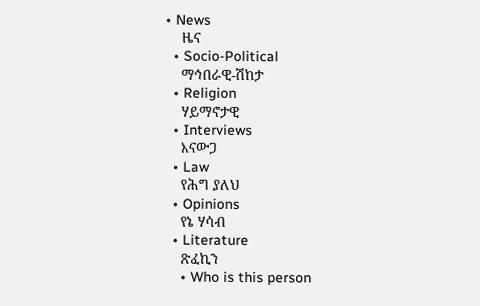• News
    ዜና
  • Socio-Political
    ማኅበራዊ-ሽከታ
  • Religion
    ሃይማኖታዊ
  • Interviews
    እናውጋ
  • Law
    የሕግ ያለህ
  • Opinions
    የኔ ሃሳብ
  • Literature
    ጽፈኪን
    • Who is this person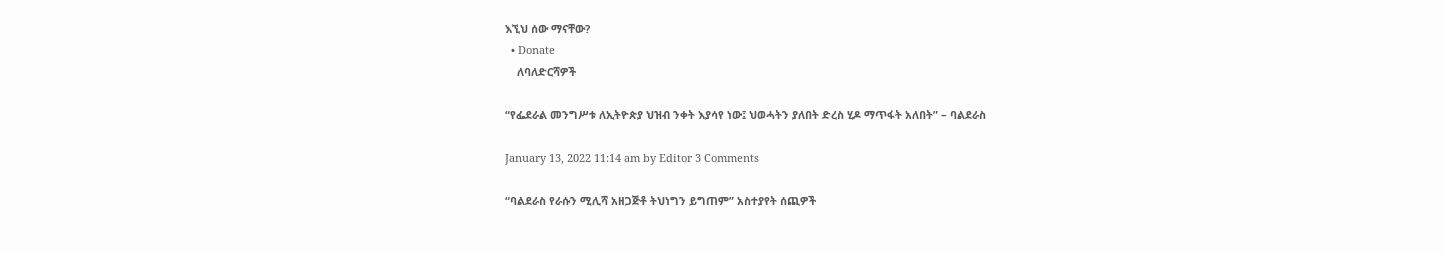እኚህ ሰው ማናቸው?
  • Donate
    ለባለድርሻዎች

“የፌደራል መንግሥቱ ለኢትዮጵያ ህዝብ ንቀት እያሳየ ነው፤ ህወሓትን ያለበት ድረስ ሂዶ ማጥፋት አለበት” – ባልደራስ

January 13, 2022 11:14 am by Editor 3 Comments

“ባልደራስ የራሱን ሚሊሻ አዘጋጅቶ ትህነግን ይግጠም” አስተያየት ሰጪዎች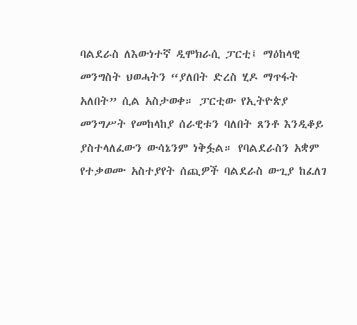ባልደራስ ለእውነተኛ ዲሞክራሲ ፓርቲ፤ ማዕከላዊ መንግስት ህወሓትን “ያለበት ድረስ ሂዶ ማጥፋት አለበት” ሲል አስታወቀ። ፓርቲው የኢትዮጵያ መንግሥት የመከላከያ ሰራዊቱን ባለበት ጸንቶ እንዲቆይ ያስተላለፈውን ውሳኔንም ነቅፏል። የባልደራስን አቋም የተቃወሙ አስተያየት ሰጪዎች ባልደራስ ውጊያ ከፈለገ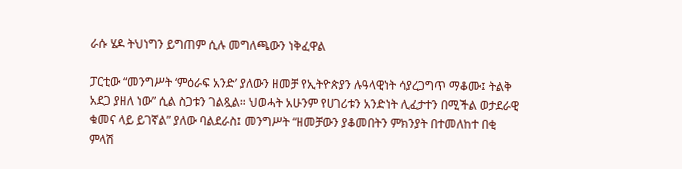ራሱ ሄዶ ትህነግን ይግጠም ሲሉ መግለጫውን ነቅፈዋል

ፓርቲው “መንግሥት ‘ምዕራፍ አንድ’ ያለውን ዘመቻ የኢትዮጵያን ሉዓላዊነት ሳያረጋግጥ ማቆሙ፤ ትልቅ አደጋ ያዘለ ነው” ሲል ስጋቱን ገልጿል። ህወሓት አሁንም የሀገሪቱን አንድነት ሊፈታተን በሚችል ወታደራዊ ቁመና ላይ ይገኛል” ያለው ባልደራስ፤ መንግሥት “ዘመቻውን ያቆመበትን ምክንያት በተመለከተ በቂ ምላሽ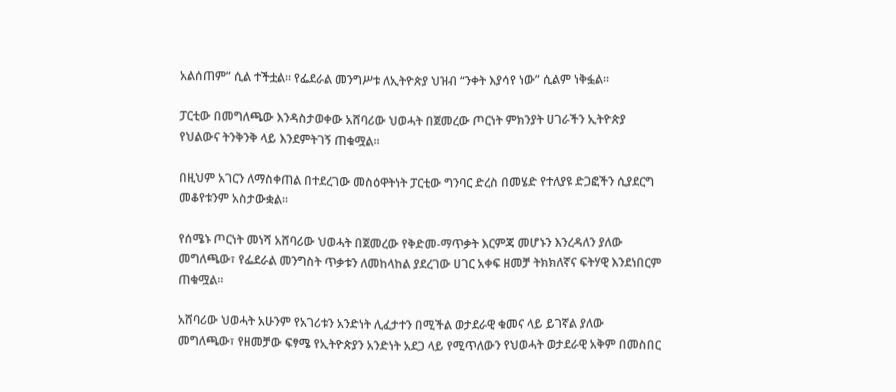አልሰጠም” ሲል ተችቷል። የፌደራል መንግሥቱ ለኢትዮጵያ ህዝብ “ንቀት እያሳየ ነው” ሲልም ነቅፏል፡፡

ፓርቲው በመግለጫው እንዳስታወቀው አሸባሪው ህወሓት በጀመረው ጦርነት ምክንያት ሀገራችን ኢትዮጵያ የህልውና ትንቅንቅ ላይ እንደምትገኝ ጠቁሟል፡፡

በዚህም አገርን ለማስቀጠል በተደረገው መስዕዋትነት ፓርቲው ግንባር ድረስ በመሄድ የተለያዩ ድጋፎችን ሲያደርግ መቆየቱንም አስታውቋል፡፡

የሰሜኑ ጦርነት መነሻ አሸባሪው ህወሓት በጀመረው የቅድመ-ማጥቃት እርምጃ መሆኑን እንረዳለን ያለው መግለጫው፣ የፌደራል መንግስት ጥቃቱን ለመከላከል ያደረገው ሀገር አቀፍ ዘመቻ ትክክለኛና ፍትሃዊ እንደነበርም ጠቁሟል፡፡

አሸባሪው ህወሓት አሁንም የአገሪቱን አንድነት ሊፈታተን በሚችል ወታደራዊ ቁመና ላይ ይገኛል ያለው መግለጫው፣ የዘመቻው ፍፃሜ የኢትዮጵያን አንድነት አደጋ ላይ የሚጥለውን የህወሓት ወታደራዊ አቅም በመስበር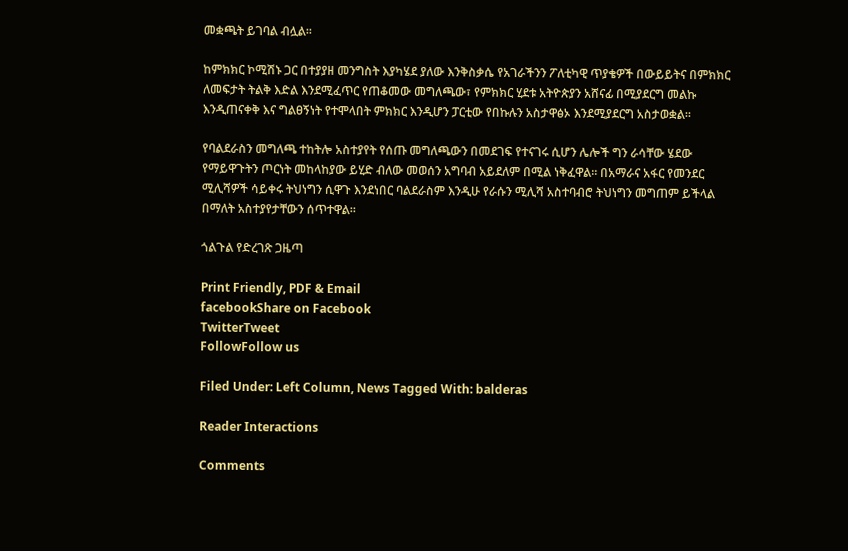መቋጫት ይገባል ብሏል፡፡

ከምክክር ኮሚሽኑ ጋር በተያያዘ መንግስት እያካሄደ ያለው እንቅስቃሴ የአገራችንን ፖለቲካዊ ጥያቄዎች በውይይትና በምክክር ለመፍታት ትልቅ እድል እንደሚፈጥር የጠቆመው መግለጫው፣ የምክክር ሂደቱ አትዮጵያን አሸናፊ በሚያደርግ መልኩ እንዲጠናቀቅ እና ግልፀኝነት የተሞላበት ምክክር እንዲሆን ፓርቲው የበኩሉን አስታዋፅኦ እንደሚያደርግ አስታወቋል፡፡

የባልደራስን መግለጫ ተከትሎ አስተያየት የሰጡ መግለጫውን በመደገፍ የተናገሩ ሲሆን ሌሎች ግን ራሳቸው ሄደው የማይዋጉትን ጦርነት መከላከያው ይሂድ ብለው መወሰን አግባብ አይደለም በሚል ነቅፈዋል። በአማራና አፋር የመንደር ሚሊሻዎች ሳይቀሩ ትህነግን ሲዋጉ እንደነበር ባልደራስም እንዲሁ የራሱን ሚሊሻ አስተባብሮ ትህነግን መግጠም ይችላል በማለት አስተያየታቸውን ሰጥተዋል።

ጎልጉል የድረገጽ ጋዜጣ

Print Friendly, PDF & Email
facebookShare on Facebook
TwitterTweet
FollowFollow us

Filed Under: Left Column, News Tagged With: balderas

Reader Interactions

Comments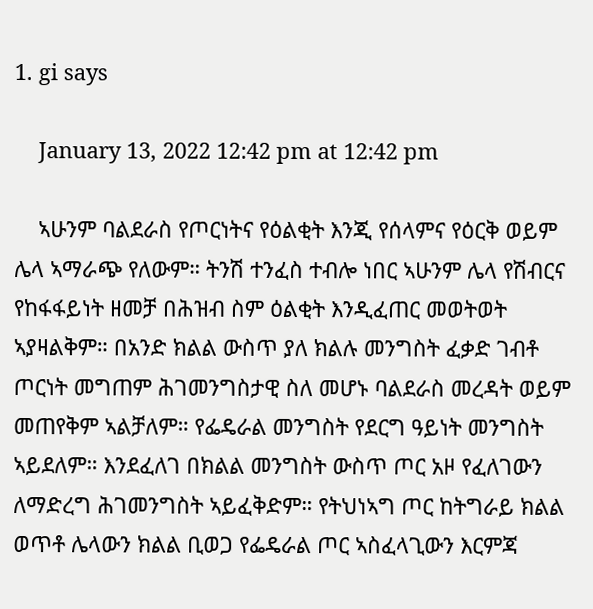1. gi says

    January 13, 2022 12:42 pm at 12:42 pm

    ኣሁንም ባልደራስ የጦርነትና የዕልቂት እንጂ የሰላምና የዕርቅ ወይም ሌላ ኣማራጭ የለውም። ትንሽ ተንፈስ ተብሎ ነበር ኣሁንም ሌላ የሽብርና የከፋፋይነት ዘመቻ በሕዝብ ስም ዕልቂት እንዲፈጠር መወትወት ኣያዛልቅም። በአንድ ክልል ውስጥ ያለ ክልሉ መንግስት ፈቃድ ገብቶ ጦርነት መግጠም ሕገመንግስታዊ ስለ መሆኑ ባልደራስ መረዳት ወይም መጠየቅም ኣልቻለም። የፌዴራል መንግስት የደርግ ዓይነት መንግስት ኣይደለም። እንደፈለገ በክልል መንግስት ውስጥ ጦር አዞ የፈለገውን ለማድረግ ሕገመንግስት ኣይፈቅድም። የትህነኣግ ጦር ከትግራይ ክልል ወጥቶ ሌላውን ክልል ቢወጋ የፌዴራል ጦር ኣስፈላጊውን እርምጃ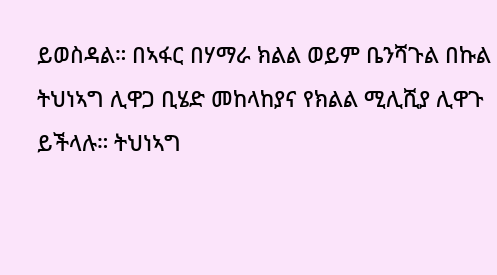ይወስዳል። በኣፋር በሃማራ ክልል ወይም ቤንሻጉል በኩል ትህነኣግ ሊዋጋ ቢሄድ መከላከያና የክልል ሚሊሺያ ሊዋጉ ይችላሉ። ትህነኣግ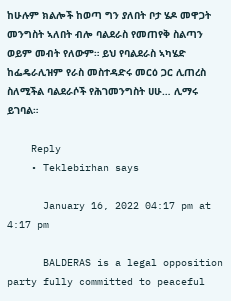ከሁሉም ክልሎች ከወጣ ግን ያለበት ቦታ ሄዶ መዋጋት መንግስት ኣለበት ብሎ ባልደራስ የመጠየቅ ስልጣን ወይም መብት የለውም። ይህ የባልደራስ ኣካሄድ ከፌዴራሊዝም የራስ መስተዳድሩ መርዕ ጋር ሊጠረስ ስለሚችል ባልደራሶች የሕገመንግስት ሀሁ… ሊማሩ ይገባል።

    Reply
    • Teklebirhan says

      January 16, 2022 04:17 pm at 4:17 pm

      BALDERAS is a legal opposition party fully committed to peaceful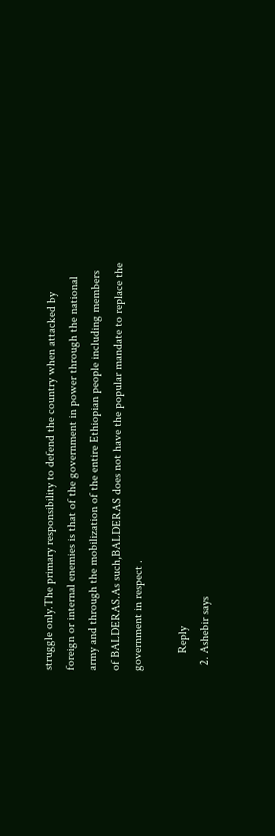struggle only.The primary responsibility to defend the country when attacked by foreign or internal enemies is that of the government in power through the national army and through the mobilization of the entire Ethiopian people including members of BALDERAS.As such,BALDERAS does not have the popular mandate to replace the government in respect .

      Reply
  2. Ashebir says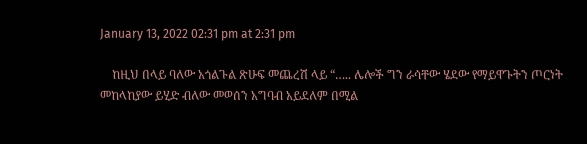January 13, 2022 02:31 pm at 2:31 pm

    ከዚህ በላይ ባለው አጎልጉል ጽሁፍ መጨረሽ ላይ “….. ሌሎች ግን ራሳቸው ሄደው የማይዋጉትን ጦርነት መከላከያው ይሂድ ብለው መወሰን አግባብ አይደለም በሚል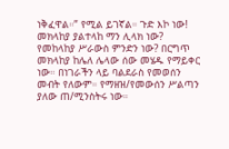ነቅፈዋል።” የሚል ይገኛል። ጉድ እኮ ነው! መክላከያ ያልተላከ ማን ሊላክ ነው? የመከላከያ ሥራውስ ምንድን ነው? በርግጥ መክላከያ ከሌለ ሌላው ሰው መሄዱ የማይቀር ነው። በነገራችን ላይ ባልደራስ የመወሰን መብት የለውም። የማዘዝ/የመውሰን ሥልጣን ያለው ጠ/ሚንስትሩ ነው።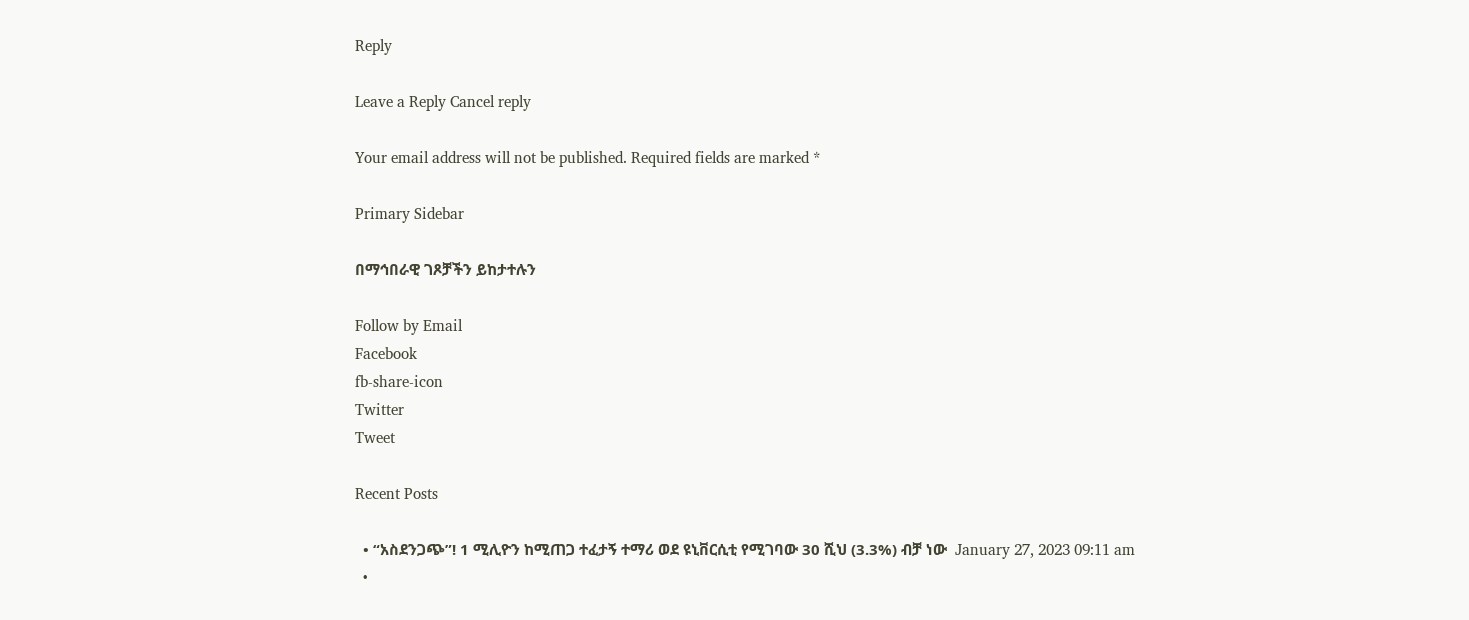Reply

Leave a Reply Cancel reply

Your email address will not be published. Required fields are marked *

Primary Sidebar

በማኅበራዊ ገጾቻችን ይከታተሉን

Follow by Email
Facebook
fb-share-icon
Twitter
Tweet

Recent Posts

  • “አስደንጋጭ”! 1 ሚሊዮን ከሚጠጋ ተፈታኝ ተማሪ ወደ ዩኒቨርሲቲ የሚገባው 30 ሺህ (3.3%) ብቻ ነው  January 27, 2023 09:11 am
  •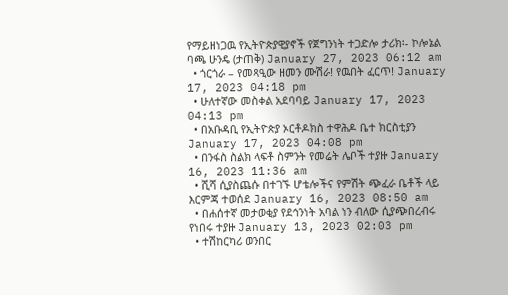የማይዘነጋዉ የኢትዮጵያዊያኖች የጀግንነት ተጋድሎ ታሪክ፡- ኮሎኔል ባጫ ሁንዴ (ታጠቅ) January 27, 2023 06:12 am
  • ጎርጎራ – የመጻዒው ዘመን ሙሽራ! የዉበት ፈርጥ! January 17, 2023 04:18 pm
  • ሁለተኛው መስቀል አደባባይ January 17, 2023 04:13 pm
  • በአቡዳቢ የኢትዮጵያ ኦርቶዶክስ ተዋሕዶ ቤተ ክርስቲያን January 17, 2023 04:08 pm
  • በንፋስ ስልክ ላፍቶ ስምንት የመሬት ሌቦች ተያዙ January 16, 2023 11:36 am
  • ሺሻ ሲያስጨሱ በተገኙ ሆቴሎችና የምሽት ጭፈራ ቤቶች ላይ እርምጃ ተወሰደ January 16, 2023 08:50 am
  • በሐሰተኛ መታወቂያ የደኅንነት አባል ነን ብለው ሲያጭበረብሩ የነበሩ ተያዙ January 13, 2023 02:03 pm
  • ተሽከርካሪ ወንበር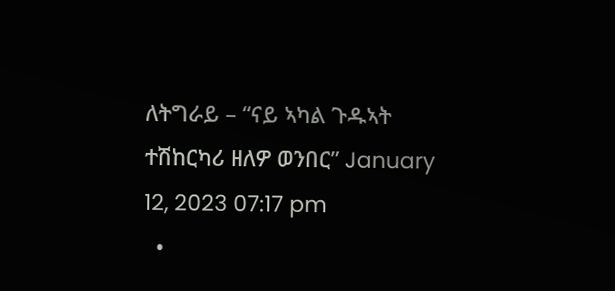ለትግራይ – “ናይ ኣካል ጉዱኣት ተሽከርካሪ ዘለዎ ወንበር” January 12, 2023 07:17 pm
  •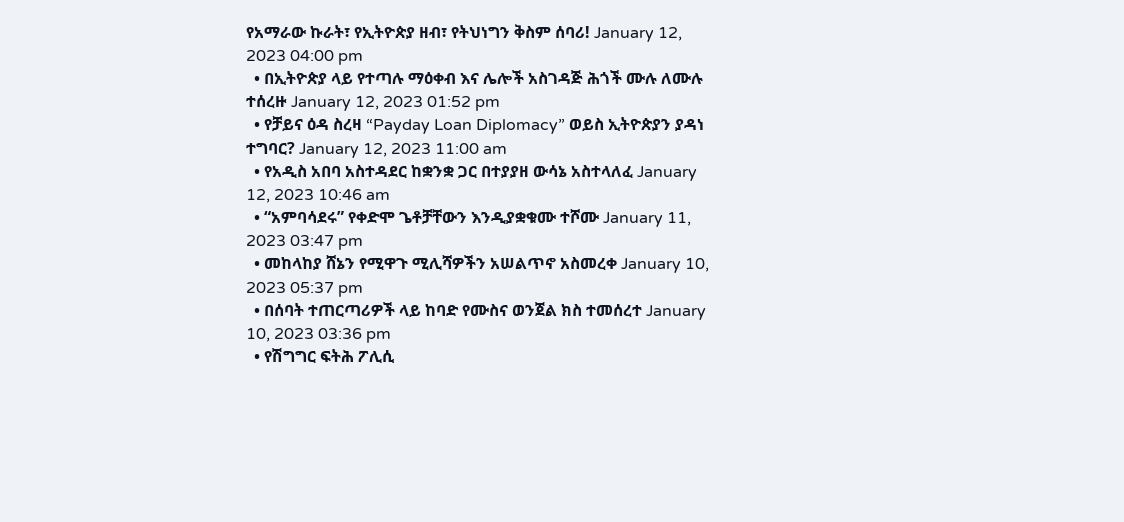የአማራው ኩራት፣ የኢትዮጵያ ዘብ፣ የትህነግን ቅስም ሰባሪ! January 12, 2023 04:00 pm
  • በኢትዮጵያ ላይ የተጣሉ ማዕቀብ እና ሌሎች አስገዳጅ ሕጎች ሙሉ ለሙሉ ተሰረዙ January 12, 2023 01:52 pm
  • የቻይና ዕዳ ስረዛ “Payday Loan Diplomacy” ወይስ ኢትዮጵያን ያዳነ ተግባር? January 12, 2023 11:00 am
  • የአዲስ አበባ አስተዳደር ከቋንቋ ጋር በተያያዘ ውሳኔ አስተላለፈ January 12, 2023 10:46 am
  • “አምባሳደሩ” የቀድሞ ጌቶቻቸውን እንዲያቋቁሙ ተሾሙ January 11, 2023 03:47 pm
  • መከላከያ ሸኔን የሚዋጉ ሚሊሻዎችን አሠልጥኖ አስመረቀ January 10, 2023 05:37 pm
  • በሰባት ተጠርጣሪዎች ላይ ከባድ የሙስና ወንጀል ክስ ተመሰረተ January 10, 2023 03:36 pm
  • የሽግግር ፍትሕ ፖሊሲ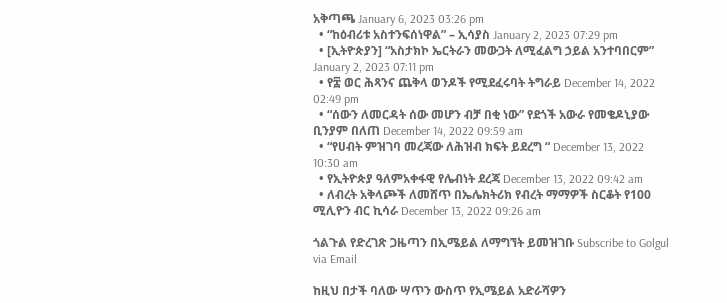አቅጣጫ January 6, 2023 03:26 pm
  • “ከዕብሪቱ አስተንፍሰነዋል” – ኢሳያስ January 2, 2023 07:29 pm
  • [ኢትዮጵያን] “አስታክኮ ኤርትራን መውጋት ለሚፈልግ ኃይል አንተባበርም” January 2, 2023 07:11 pm
  • የ፰ ወር ሕጻንና ጨቅላ ወንዶች የሚደፈሩባት ትግራይ December 14, 2022 02:49 pm
  • “ሰውን ለመርዳት ሰው መሆን ብቻ በቂ ነው” የደጎች አውራ የመቄዶኒያው ቢንያም በለጠ December 14, 2022 09:59 am
  • “የሀብት ምዝገባ መረጃው ለሕዝብ ክፍት ይደረግ “ December 13, 2022 10:30 am
  • የኢትዮጵያ ዓለምአቀፋዊ የሌብነት ደረጃ December 13, 2022 09:42 am
  • ለብረት አቅላጮች ለመሸጥ በኤሌክትሪክ የብረት ማማዎች ስርቆት የ100 ሚሊዮን ብር ኪሳራ December 13, 2022 09:26 am

ጎልጉል የድረገጽ ጋዜጣን በኢሜይል ለማግኘት ይመዝገቡ Subscribe to Golgul via Email

ከዚህ በታች ባለው ሣጥን ውስጥ የኢሜይል አድራሻዎን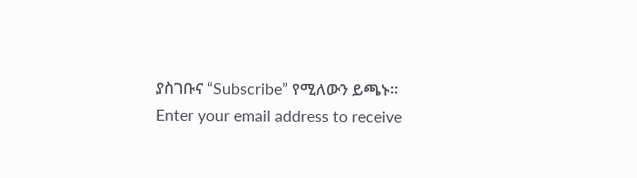ያስገቡና “Subscribe” የሚለውን ይጫኑ፡፡
Enter your email address to receive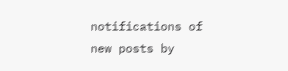notifications of new posts by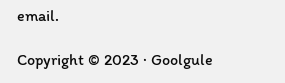email.

Copyright © 2023 · Goolgule